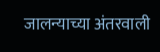जालन्याच्या अंतरवाली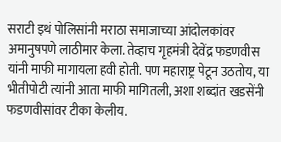सराटी इथं पोलिसांनी मराठा समाजाच्या आंदोलकांवर अमानुषपणे लाठीमार केला. तेव्हाच गृहमंत्री देवेंद्र फडणवीस यांनी माफी मागायला हवी होती. पण महाराष्ट्र पेटून उठतोय, या भीतीपोटी त्यांनी आता माफी मागितली, अशा शब्दांत खडसेंनी फडणवीसांवर टीका केलीय.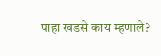पाहा खडसे काय म्हणाले?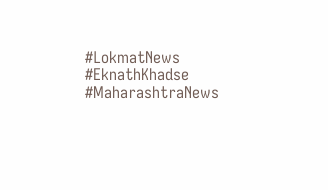#LokmatNews #EknathKhadse #MaharashtraNews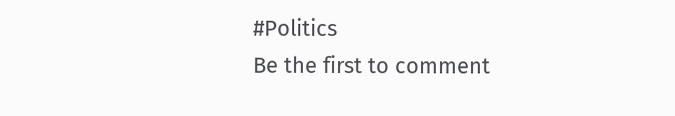#Politics
Be the first to comment